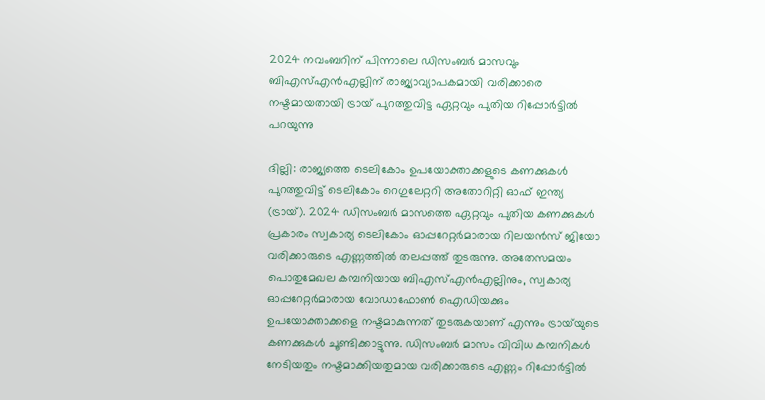2024 നവംബറിന് പിന്നാലെ ഡിസംബര്‍ മാസവും ബിഎസ്എന്‍എല്ലിന് രാജ്യാവ്യാപകമായി വരിക്കാരെ നഷ്ടമായതായി ട്രായ് പുറത്തുവിട്ട ഏറ്റവും പുതിയ റിപ്പോര്‍ട്ടില്‍ പറയുന്നു

ദില്ലി: രാജ്യത്തെ ടെലികോം ഉപയോക്താക്കളുടെ കണക്കുകള്‍ പുറത്തുവിട്ട് ടെലികോം റെഗുലേറ്ററി അതോറിറ്റി ഓഫ് ഇന്ത്യ (ട്രായ്). 2024 ഡിസംബര്‍ മാസത്തെ ഏറ്റവും പുതിയ കണക്കുകള്‍ പ്രകാരം സ്വകാര്യ ടെലികോം ഓപ്പറേറ്റര്‍മാരായ റിലയന്‍സ് ജിയോ വരിക്കാരുടെ എണ്ണത്തില്‍ തലപ്പത്ത് തുടരുന്നു. അതേസമയം പൊതുമേഖല കമ്പനിയായ ബിഎസ്എന്‍എല്ലിനും, സ്വകാര്യ ഓപ്പറേറ്റര്‍മാരായ വോഡാഫോണ്‍ ഐഡിയക്കും ഉപയോക്താക്കളെ നഷ്ടമാകുന്നത് തുടരുകയാണ് എന്നും ട്രായ്‌യുടെ കണക്കുകള്‍ ചൂണ്ടിക്കാട്ടുന്നു. ഡിസംബര്‍ മാസം വിവിധ കമ്പനികള്‍ നേടിയതും നഷ്ടമാക്കിയതുമായ വരിക്കാരുടെ എണ്ണം റിപ്പോര്‍ട്ടില്‍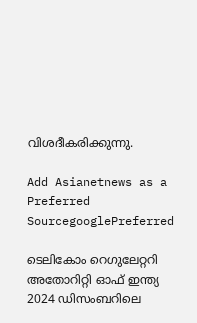വിശദീകരിക്കുന്നു.

Add Asianetnews as a Preferred SourcegooglePreferred

ടെലികോം റെഗുലേറ്ററി അതോറിറ്റി ഓഫ് ഇന്ത്യ 2024 ഡിസംബറിലെ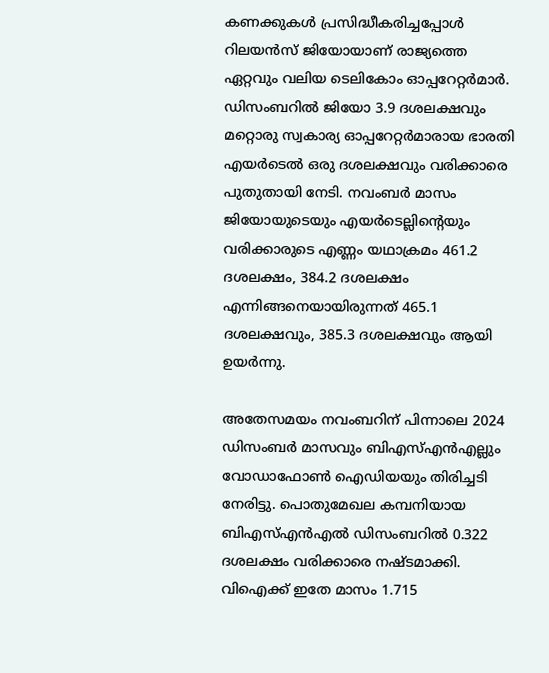കണക്കുകള്‍ പ്രസിദ്ധീകരിച്ചപ്പോള്‍ റിലയന്‍സ് ജിയോയാണ് രാജ്യത്തെ ഏറ്റവും വലിയ ടെലികോം ഓപ്പറേറ്റര്‍മാര്‍. ഡിസംബറില്‍ ജിയോ 3.9 ദശലക്ഷവും മറ്റൊരു സ്വകാര്യ ഓപ്പറേറ്റര്‍മാരായ ഭാരതി എയര്‍ടെല്‍ ഒരു ദശലക്ഷവും വരിക്കാരെ പുതുതായി നേടി. നവംബര്‍ മാസം ജിയോയുടെയും എയര്‍ടെല്ലിന്‍റെയും വരിക്കാരുടെ എണ്ണം യഥാക്രമം 461.2 ദശലക്ഷം, 384.2 ദശലക്ഷം എന്നിങ്ങനെയായിരുന്നത് 465.1 ദശലക്ഷവും, 385.3 ദശലക്ഷവും ആയി ഉയര്‍ന്നു.

അതേസമയം നവംബറിന് പിന്നാലെ 2024 ഡിസംബര്‍ മാസവും ബിഎസ്എന്‍എല്ലും വോഡാഫോണ്‍ ഐഡിയയും തിരിച്ചടി നേരിട്ടു. പൊതുമേഖല കമ്പനിയായ ബിഎസ്എന്‍എല്‍ ഡിസംബറില്‍ 0.322 ദശലക്ഷം വരിക്കാരെ നഷ്ടമാക്കി. വിഐക്ക് ഇതേ മാസം 1.715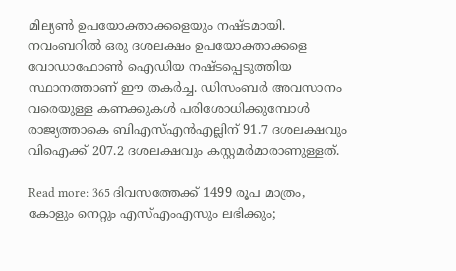മില്യണ്‍ ഉപയോക്താക്കളെയും നഷ്ടമായി. നവംബറില്‍ ഒരു ദശലക്ഷം ഉപയോക്താക്കളെ വോഡാഫോണ്‍ ഐഡിയ നഷ്ടപ്പെടുത്തിയ സ്ഥാനത്താണ് ഈ തകര്‍ച്ച. ഡിസംബര്‍ അവസാനം വരെയുള്ള കണക്കുകള്‍ പരിശോധിക്കുമ്പോള്‍ രാജ്യത്താകെ ബിഎസ്എന്‍എല്ലിന് 91.7 ദശലക്ഷവും വിഐക്ക് 207.2 ദശലക്ഷവും കസ്റ്റമര്‍മാരാണുള്ളത്.

Read more: 365 ദിവസത്തേക്ക് 1499 രൂപ മാത്രം, കോളും നെറ്റും എസ്എംഎസും ലഭിക്കും;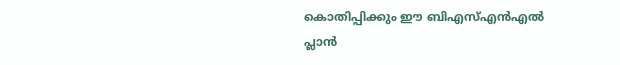കൊതിപ്പിക്കും ഈ ബിഎസ്എന്‍എല്‍ പ്ലാന്‍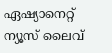ഏഷ്യാനെറ്റ് ന്യൂസ് ലൈവ്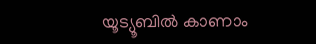യൂട്യൂബിൽ കാണാം